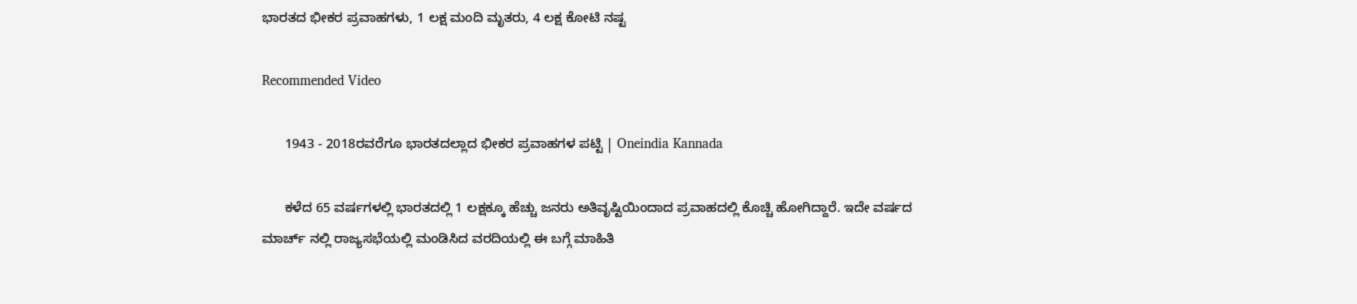ಭಾರತದ ಭೀಕರ ಪ್ರವಾಹಗಳು, 1 ಲಕ್ಷ ಮಂದಿ ಮೃತರು, 4 ಲಕ್ಷ ಕೋಟಿ ನಷ್ಟ

Recommended Video

      1943 - 2018ರವರೆಗೂ ಭಾರತದಲ್ಲಾದ ಭೀಕರ ಪ್ರವಾಹಗಳ ಪಟ್ಟಿ | Oneindia Kannada

      ಕಳೆದ 65 ವರ್ಷಗಳಲ್ಲಿ ಭಾರತದಲ್ಲಿ 1 ಲಕ್ಷಕ್ಕೂ ಹೆಚ್ಚು ಜನರು ಅತಿವೃಷ್ಟಿಯಿಂದಾದ ಪ್ರವಾಹದಲ್ಲಿ ಕೊಚ್ಚಿ ಹೋಗಿದ್ದಾರೆ. ಇದೇ ವರ್ಷದ ಮಾರ್ಚ್ ನಲ್ಲಿ ರಾಜ್ಯಸಭೆಯಲ್ಲಿ ಮಂಡಿಸಿದ ವರದಿಯಲ್ಲಿ ಈ ಬಗ್ಗೆ ಮಾಹಿತಿ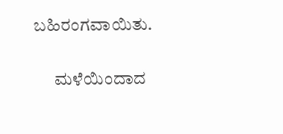ಬಹಿರಂಗವಾಯಿತು.

      ಮಳೆಯಿಂದಾದ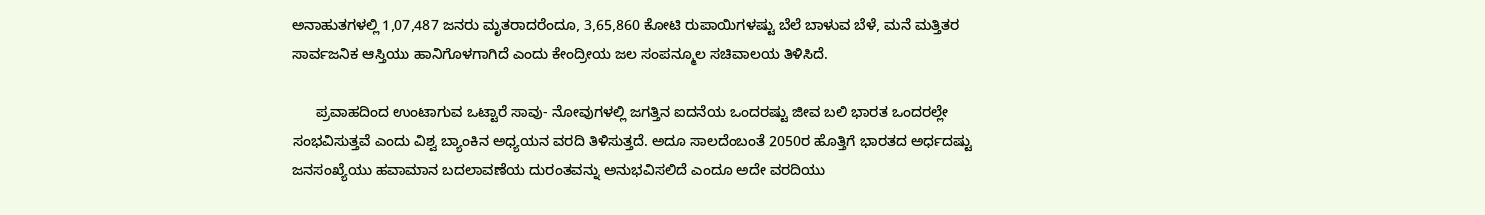ಅನಾಹುತಗಳಲ್ಲಿ 1,07,487 ಜನರು ಮೃತರಾದರೆಂದೂ, 3,65,860 ಕೋಟಿ ರುಪಾಯಿಗಳಷ್ಟು ಬೆಲೆ ಬಾಳುವ ಬೆಳೆ, ಮನೆ ಮತ್ತಿತರ ಸಾರ್ವಜನಿಕ ಆಸ್ತಿಯು ಹಾನಿಗೊಳಗಾಗಿದೆ ಎಂದು ಕೇಂದ್ರೀಯ ಜಲ ಸಂಪನ್ಮೂಲ ಸಚಿವಾಲಯ ತಿಳಿಸಿದೆ.

      ಪ್ರವಾಹದಿಂದ ಉಂಟಾಗುವ ಒಟ್ಟಾರೆ ಸಾವು- ನೋವುಗಳಲ್ಲಿ ಜಗತ್ತಿನ ಐದನೆಯ ಒಂದರಷ್ಟು ಜೀವ ಬಲಿ ಭಾರತ ಒಂದರಲ್ಲೇ ಸಂಭವಿಸುತ್ತವೆ ಎಂದು ವಿಶ್ವ ಬ್ಯಾಂಕಿನ ಅಧ್ಯಯನ ವರದಿ ತಿಳಿಸುತ್ತದೆ. ಅದೂ ಸಾಲದೆಂಬಂತೆ 2050ರ ಹೊತ್ತಿಗೆ ಭಾರತದ ಅರ್ಧದಷ್ಟು ಜನಸಂಖ್ಯೆಯು ಹವಾಮಾನ ಬದಲಾವಣೆಯ ದುರಂತವನ್ನು ಅನುಭವಿಸಲಿದೆ ಎಂದೂ ಅದೇ ವರದಿಯು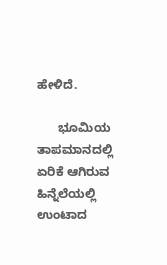ಹೇಳಿದೆ.

      ಭೂಮಿಯ ತಾಪಮಾನದಲ್ಲಿ ಏರಿಕೆ ಆಗಿರುವ ಹಿನ್ನೆಲೆಯಲ್ಲಿ ಉಂಟಾದ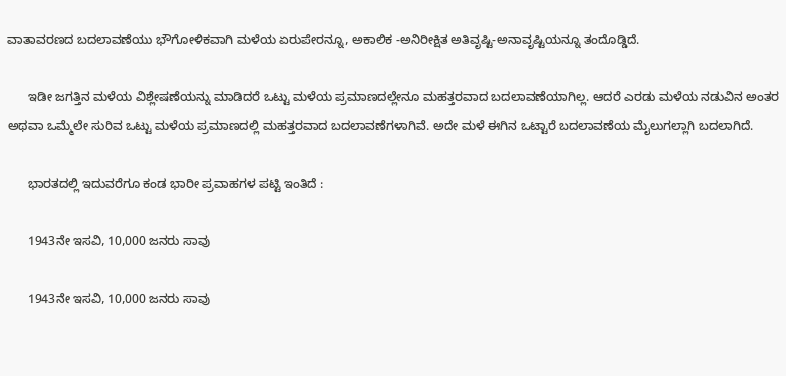ವಾತಾವರಣದ ಬದಲಾವಣೆಯು ಭೌಗೋಳಿಕವಾಗಿ ಮಳೆಯ ಏರುಪೇರನ್ನೂ, ಅಕಾಲಿಕ -ಅನಿರೀಕ್ಷಿತ ಅತಿವೃಷ್ಟಿ-ಅನಾವೃಷ್ಟಿಯನ್ನೂ ತಂದೊಡ್ಡಿದೆ.

      ಇಡೀ ಜಗತ್ತಿನ ಮಳೆಯ ವಿಶ್ಲೇಷಣೆಯನ್ನು ಮಾಡಿದರೆ ಒಟ್ಟು ಮಳೆಯ ಪ್ರಮಾಣದಲ್ಲೇನೂ ಮಹತ್ತರವಾದ ಬದಲಾವಣೆಯಾಗಿಲ್ಲ. ಆದರೆ ಎರಡು ಮಳೆಯ ನಡುವಿನ ಅಂತರ ಅಥವಾ ಒಮ್ಮೆಲೇ ಸುರಿವ ಒಟ್ಟು ಮಳೆಯ ಪ್ರಮಾಣದಲ್ಲಿ ಮಹತ್ತರವಾದ ಬದಲಾವಣೆಗಳಾಗಿವೆ. ಅದೇ ಮಳೆ ಈಗಿನ ಒಟ್ಟಾರೆ ಬದಲಾವಣೆಯ ಮೈಲುಗಲ್ಲಾಗಿ ಬದಲಾಗಿದೆ.

      ಭಾರತದಲ್ಲಿ ಇದುವರೆಗೂ ಕಂಡ ಭಾರೀ ಪ್ರವಾಹಗಳ ಪಟ್ಟಿ ಇಂತಿದೆ :

      1943ನೇ ಇಸವಿ, 10,000 ಜನರು ಸಾವು

      1943ನೇ ಇಸವಿ, 10,000 ಜನರು ಸಾವು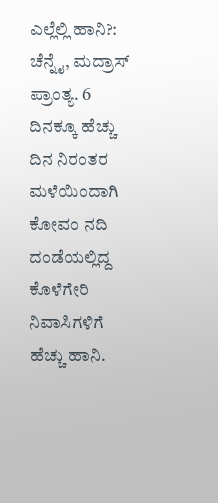ಎಲ್ಲೆಲ್ಲಿ ಹಾನಿ?: ಚೆನ್ನೈ, ಮದ್ರಾಸ್ ಪ್ರಾಂತ್ಯ. 6 ದಿನಕ್ಕೂ ಹೆಚ್ಚು ದಿನ ನಿರಂತರ ಮಳೆಯಿಂದಾಗಿ ಕೋವಂ ನದಿ ದಂಡೆಯಲ್ಲಿದ್ದ ಕೊಳೆಗೇರಿ ನಿವಾಸಿಗಳಿಗೆ ಹೆಚ್ಚು ಹಾನಿ.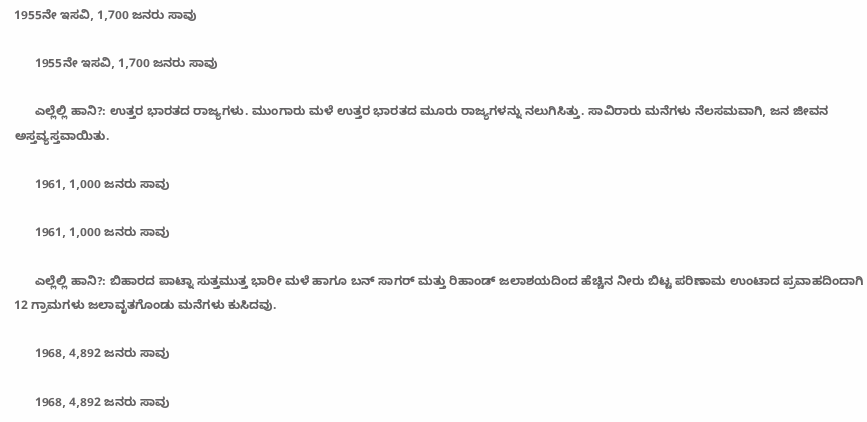1955ನೇ ಇಸವಿ, 1,700 ಜನರು ಸಾವು

      1955ನೇ ಇಸವಿ, 1,700 ಜನರು ಸಾವು

      ಎಲ್ಲೆಲ್ಲಿ ಹಾನಿ?: ಉತ್ತರ ಭಾರತದ ರಾಜ್ಯಗಳು. ಮುಂಗಾರು ಮಳೆ ಉತ್ತರ ಭಾರತದ ಮೂರು ರಾಜ್ಯಗಳನ್ನು ನಲುಗಿಸಿತ್ತು. ಸಾವಿರಾರು ಮನೆಗಳು ನೆಲಸಮವಾಗಿ, ಜನ ಜೀವನ ಅಸ್ತವ್ಯಸ್ತವಾಯಿತು.

      1961, 1,000 ಜನರು ಸಾವು

      1961, 1,000 ಜನರು ಸಾವು

      ಎಲ್ಲೆಲ್ಲಿ ಹಾನಿ?: ಬಿಹಾರದ ಪಾಟ್ನಾ ಸುತ್ತಮುತ್ತ ಭಾರೀ ಮಳೆ ಹಾಗೂ ಬನ್ ಸಾಗರ್ ಮತ್ತು ರಿಹಾಂಡ್ ಜಲಾಶಯದಿಂದ ಹೆಚ್ಚಿನ ನೀರು ಬಿಟ್ಟ ಪರಿಣಾಮ ಉಂಟಾದ ಪ್ರವಾಹದಿಂದಾಗಿ 12 ಗ್ರಾಮಗಳು ಜಲಾವೃತಗೊಂಡು ಮನೆಗಳು ಕುಸಿದವು.

      1968, 4,892 ಜನರು ಸಾವು

      1968, 4,892 ಜನರು ಸಾವು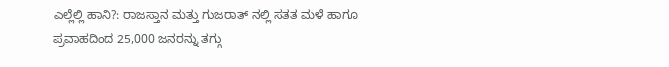ಎಲ್ಲೆಲ್ಲಿ ಹಾನಿ?: ರಾಜಸ್ತಾನ ಮತ್ತು ಗುಜರಾತ್ ನಲ್ಲಿ ಸತತ ಮಳೆ ಹಾಗೂ ಪ್ರವಾಹದಿಂದ 25,000 ಜನರನ್ನು ತಗ್ಗು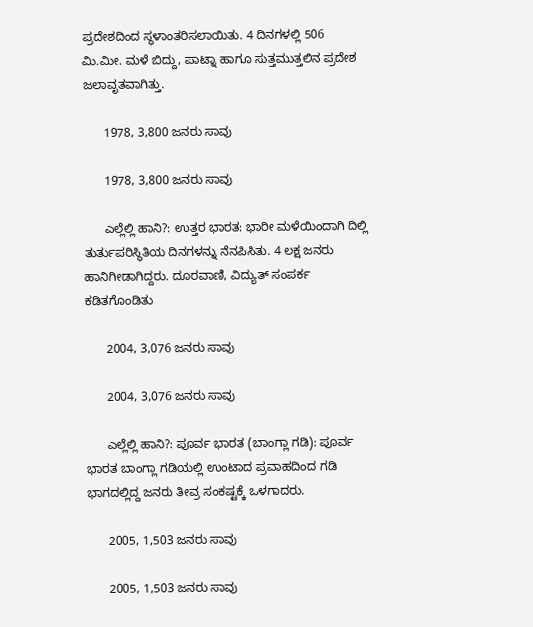ಪ್ರದೇಶದಿಂದ ಸ್ಥಳಾಂತರಿಸಲಾಯಿತು. 4 ದಿನಗಳಲ್ಲಿ 506 ಮಿ.ಮೀ. ಮಳೆ ಬಿದ್ದು, ಪಾಟ್ನಾ ಹಾಗೂ ಸುತ್ತಮುತ್ತಲಿನ ಪ್ರದೇಶ ಜಲಾವೃತವಾಗಿತ್ತು.

      1978, 3,800 ಜನರು ಸಾವು

      1978, 3,800 ಜನರು ಸಾವು

      ಎಲ್ಲೆಲ್ಲಿ ಹಾನಿ?: ಉತ್ತರ ಭಾರತ: ಭಾರೀ ಮಳೆಯಿಂದಾಗಿ ದಿಲ್ಲಿ ತುರ್ತುಪರಿಸ್ಥಿತಿಯ ದಿನಗಳನ್ನು ನೆನಪಿಸಿತು. 4 ಲಕ್ಷ ಜನರು ಹಾನಿಗೀಡಾಗಿದ್ದರು. ದೂರವಾಣಿ, ವಿದ್ಯುತ್ ಸಂಪರ್ಕ ಕಡಿತಗೊಂಡಿತು

      2004, 3,076 ಜನರು ಸಾವು

      2004, 3,076 ಜನರು ಸಾವು

      ಎಲ್ಲೆಲ್ಲಿ ಹಾನಿ?: ಪೂರ್ವ ಭಾರತ (ಬಾಂಗ್ಲಾ ಗಡಿ): ಪೂರ್ವ ಭಾರತ ಬಾಂಗ್ಲಾ ಗಡಿಯಲ್ಲಿ ಉಂಟಾದ ಪ್ರವಾಹದಿಂದ ಗಡಿ ಭಾಗದಲ್ಲಿದ್ದ ಜನರು ತೀವ್ರ ಸಂಕಷ್ಟಕ್ಕೆ ಒಳಗಾದರು.

      2005, 1,503 ಜನರು ಸಾವು

      2005, 1,503 ಜನರು ಸಾವು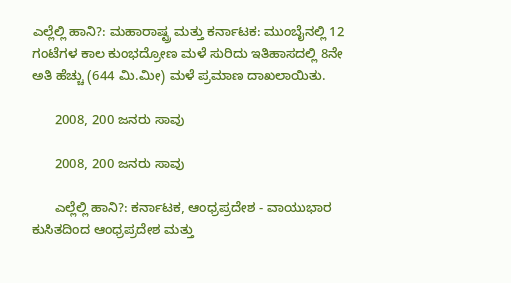ಎಲ್ಲೆಲ್ಲಿ ಹಾನಿ?: ಮಹಾರಾಷ್ಟ್ರ ಮತ್ತು ಕರ್ನಾಟಕ: ಮುಂಬೈನಲ್ಲಿ 12 ಗಂಟೆಗಳ ಕಾಲ ಕುಂಭದ್ರೋಣ ಮಳೆ ಸುರಿದು ಇತಿಹಾಸದಲ್ಲಿ 8ನೇ ಅತಿ ಹೆಚ್ಚು (644 ಮಿ.ಮೀ) ಮಳೆ ಪ್ರಮಾಣ ದಾಖಲಾಯಿತು.

      2008, 200 ಜನರು ಸಾವು

      2008, 200 ಜನರು ಸಾವು

      ಎಲ್ಲೆಲ್ಲಿ ಹಾನಿ?: ಕರ್ನಾಟಕ, ಆಂಧ್ರಪ್ರದೇಶ - ವಾಯುಭಾರ ಕುಸಿತದಿಂದ ಆಂಧ್ರಪ್ರದೇಶ ಮತ್ತು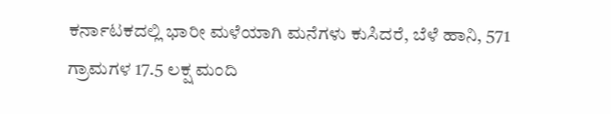ಕರ್ನಾಟಕದಲ್ಲಿ ಭಾರೀ ಮಳೆಯಾಗಿ ಮನೆಗಳು ಕುಸಿದರೆ, ಬೆಳೆ ಹಾನಿ, 571 ಗ್ರಾಮಗಳ 17.5 ಲಕ್ಷ ಮಂದಿ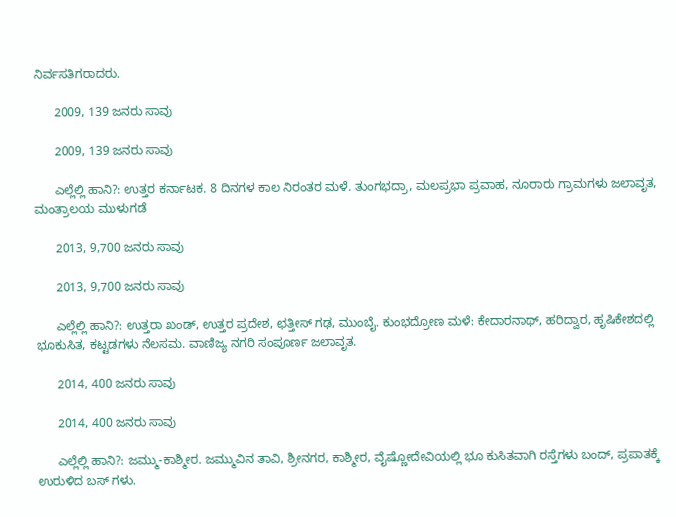ನಿರ್ವಸತಿಗರಾದರು.

      2009, 139 ಜನರು ಸಾವು

      2009, 139 ಜನರು ಸಾವು

      ಎಲ್ಲೆಲ್ಲಿ ಹಾನಿ?: ಉತ್ತರ ಕರ್ನಾಟಕ. 8 ದಿನಗಳ ಕಾಲ ನಿರಂತರ ಮಳೆ. ತುಂಗಭದ್ರಾ, ಮಲಪ್ರಭಾ ಪ್ರವಾಹ, ನೂರಾರು ಗ್ರಾಮಗಳು ಜಲಾವೃತ, ಮಂತ್ರಾಲಯ ಮುಳುಗಡೆ

      2013, 9,700 ಜನರು ಸಾವು

      2013, 9,700 ಜನರು ಸಾವು

      ಎಲ್ಲೆಲ್ಲಿ ಹಾನಿ?: ಉತ್ತರಾ ಖಂಡ್, ಉತ್ತರ ಪ್ರದೇಶ, ಛತ್ತೀಸ್ ಗಢ, ಮುಂಬೈ. ಕುಂಭದ್ರೋಣ ಮಳೆ: ಕೇದಾರನಾಥ್, ಹರಿದ್ವಾರ, ಹೃಷಿಕೇಶದಲ್ಲಿ ಭೂಕುಸಿತ, ಕಟ್ಟಡಗಳು ನೆಲಸಮ. ವಾಣಿಜ್ಯ ನಗರಿ ಸಂಪೂರ್ಣ ಜಲಾವೃತ.

      2014, 400 ಜನರು ಸಾವು

      2014, 400 ಜನರು ಸಾವು

      ಎಲ್ಲೆಲ್ಲಿ ಹಾನಿ?: ಜಮ್ಮು-ಕಾಶ್ಮೀರ. ಜಮ್ಮುವಿನ ತಾವಿ, ಶ್ರೀನಗರ, ಕಾಶ್ಮೀರ, ವೈಷ್ಣೋದೇವಿಯಲ್ಲಿ ಭೂ ಕುಸಿತವಾಗಿ ರಸ್ತೆಗಳು ಬಂದ್, ಪ್ರಪಾತಕ್ಕೆ ಉರುಳಿದ ಬಸ್ ಗಳು.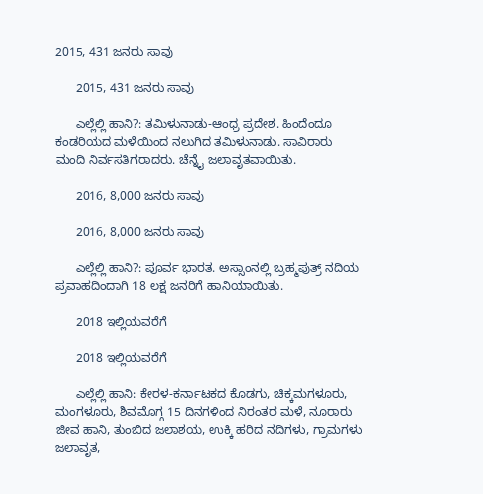2015, 431 ಜನರು ಸಾವು

      2015, 431 ಜನರು ಸಾವು

      ಎಲ್ಲೆಲ್ಲಿ ಹಾನಿ?: ತಮಿಳುನಾಡು-ಆಂಧ್ರ ಪ್ರದೇಶ. ಹಿಂದೆಂದೂ ಕಂಡರಿಯದ ಮಳೆಯಿಂದ ನಲುಗಿದ ತಮಿಳುನಾಡು. ಸಾವಿರಾರು ಮಂದಿ ನಿರ್ವಸತಿಗರಾದರು. ಚೆನ್ನೈ ಜಲಾವೃತವಾಯಿತು.

      2016, 8,000 ಜನರು ಸಾವು

      2016, 8,000 ಜನರು ಸಾವು

      ಎಲ್ಲೆಲ್ಲಿ ಹಾನಿ?: ಪೂರ್ವ ಭಾರತ. ಅಸ್ಸಾಂನಲ್ಲಿ ಬ್ರಹ್ಮಪುತ್ರ್ ನದಿಯ ಪ್ರವಾಹದಿಂದಾಗಿ 18 ಲಕ್ಷ ಜನರಿಗೆ ಹಾನಿಯಾಯಿತು.

      2018 ಇಲ್ಲಿಯವರೆಗೆ

      2018 ಇಲ್ಲಿಯವರೆಗೆ

      ಎಲ್ಲೆಲ್ಲಿ ಹಾನಿ: ಕೇರಳ-ಕರ್ನಾಟಕದ ಕೊಡಗು, ಚಿಕ್ಕಮಗಳೂರು, ಮಂಗಳೂರು, ಶಿವಮೊಗ್ಗ 15 ದಿನಗಳಿಂದ ನಿರಂತರ ಮಳೆ, ನೂರಾರು ಜೀವ ಹಾನಿ, ತುಂಬಿದ ಜಲಾಶಯ, ಉಕ್ಕಿ ಹರಿದ ನದಿಗಳು, ಗ್ರಾಮಗಳು ಜಲಾವೃತ,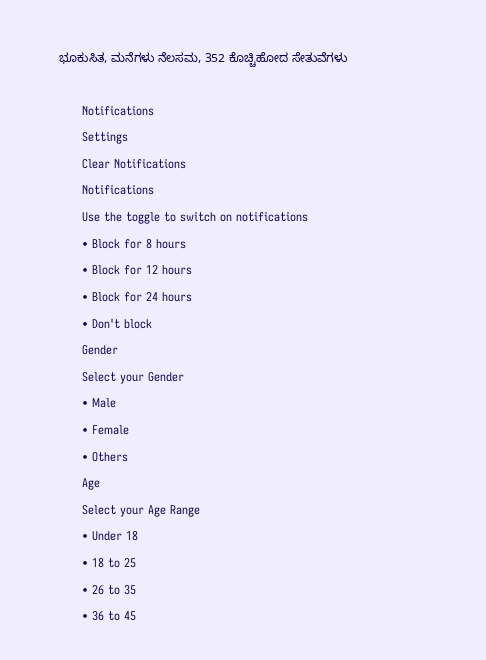ಭೂಕುಸಿತ, ಮನೆಗಳು ನೆಲಸಮ, 352 ಕೊಚ್ಚಿಹೋದ ಸೇತುವೆಗಳು

      Notifications
      Settings
      Clear Notifications
      Notifications
      Use the toggle to switch on notifications
      • Block for 8 hours
      • Block for 12 hours
      • Block for 24 hours
      • Don't block
      Gender
      Select your Gender
      • Male
      • Female
      • Others
      Age
      Select your Age Range
      • Under 18
      • 18 to 25
      • 26 to 35
      • 36 to 45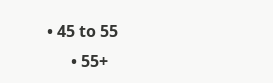• 45 to 55
      • 55+